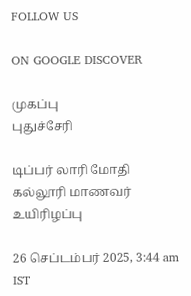FOLLOW US

ON GOOGLE DISCOVER

முகப்பு
புதுச்சேரி

டிப்பர் லாரி மோதி கல்லூரி மாணவர் உயிரிழப்பு

26 செப்டம்பர் 2025, 3:44 am IST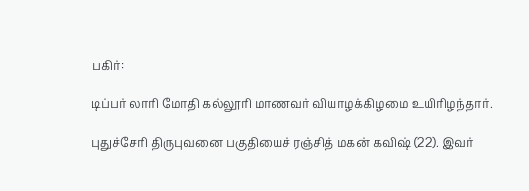பகிர்:

டிப்பர் லாரி மோதி கல்லூரி மாணவர் வியாழக்கிழமை உயிரிழந்தார்.

புதுச்சேரி திருபுவனை பகுதியைச் ரஞ்சித் மகன் கவிஷ் (22). இவர்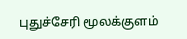புதுச்சேரி மூலக்குளம்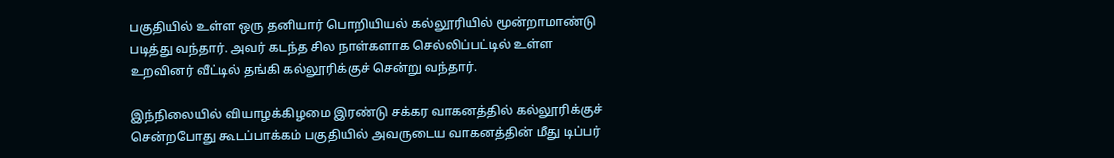பகுதியில் உள்ள ஒரு தனியார் பொறியியல் கல்லூரியில் மூன்றாமாண்டு படித்து வந்தார். அவர் கடந்த சில நாள்களாக செல்லிப்பட்டில் உள்ள உறவினர் வீட்டில் தங்கி கல்லூரிக்குச் சென்று வந்தார்.

இந்நிலையில் வியாழக்கிழமை இரண்டு சக்கர வாகனத்தில் கல்லூரிக்குச் சென்றபோது கூடப்பாக்கம் பகுதியில் அவருடைய வாகனத்தின் மீது டிப்பர்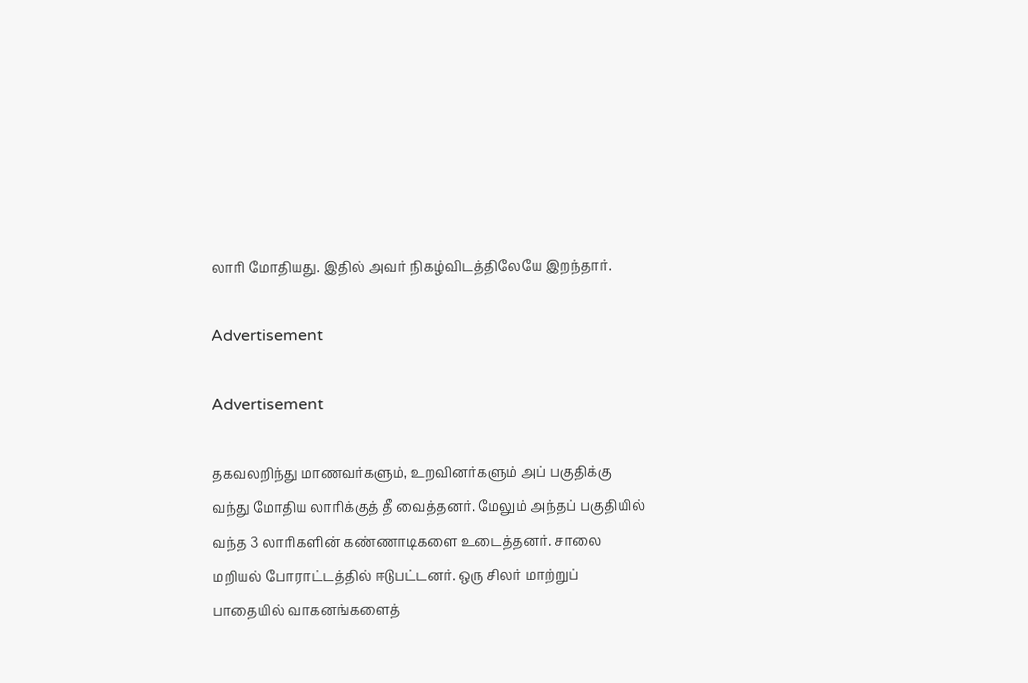லாரி மோதியது. இதில் அவர் நிகழ்விடத்திலேயே இறந்தார்.

Advertisement

Advertisement

தகவலறிந்து மாணவர்களும், உறவினர்களும் அப் பகுதிக்கு வந்து மோதிய லாரிக்குத் தீ வைத்தனர். மேலும் அந்தப் பகுதியில் வந்த 3 லாரிகளின் கண்ணாடிகளை உடைத்தனர். சாலை மறியல் போராட்டத்தில் ஈடுபட்டனர். ஒரு சிலர் மாற்றுப் பாதையில் வாகனங்களைத்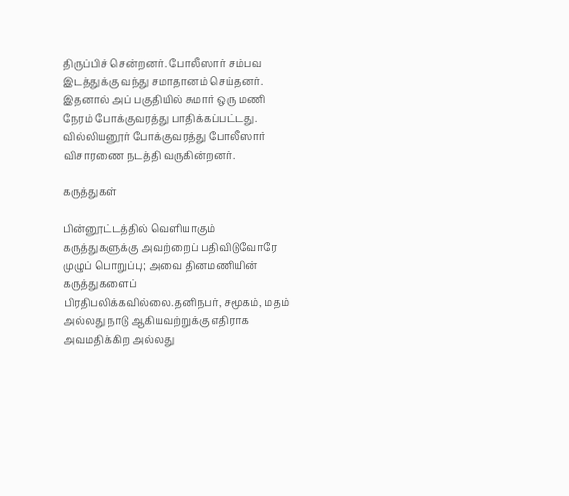திருப்பிச் சென்றனர். போலீஸார் சம்பவ இடத்துக்கு வந்து சமாதானம் செய்தனர். இதனால் அப் பகுதியில் சுமார் ஒரு மணி நேரம் போக்குவரத்து பாதிக்கப்பட்டது. வில்லியனூர் போக்குவரத்து போலீஸார் விசாரணை நடத்தி வருகின்றனர்.

கருத்துகள்

பின்னூட்டத்தில் வெளியாகும் கருத்துகளுக்கு அவற்றைப் பதிவிடுவோரே முழுப் பொறுப்பு; அவை தினமணியின் கருத்துகளைப் பிரதிபலிக்கவில்லை.தனிநபர், சமூகம், மதம் அல்லது நாடு ஆகியவற்றுக்கு எதிராக அவமதிக்கிற அல்லது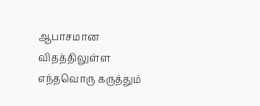ஆபாசமான விதத்திலுள்ள எந்தவொரு கருத்தும்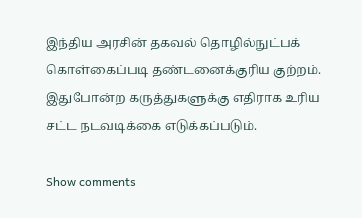இந்திய அரசின் தகவல் தொழில்நுட்பக் கொள்கைப்படி தண்டனைக்குரிய குற்றம். இதுபோன்ற கருத்துகளுக்கு எதிராக உரிய சட்ட நடவடிக்கை எடுக்கப்படும்.

Show comments